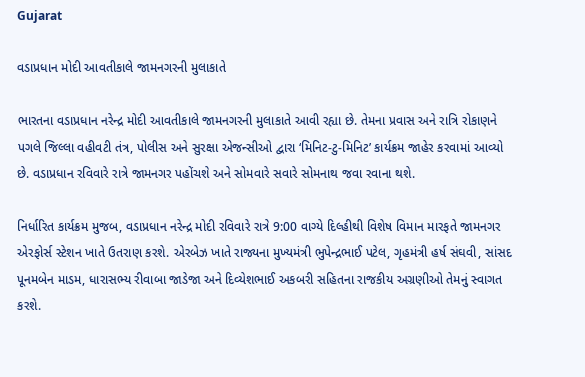Gujarat

વડાપ્રધાન મોદી આવતીકાલે જામનગરની મુલાકાતે

ભારતના વડાપ્રધાન નરેન્દ્ર મોદી આવતીકાલે જામનગરની મુલાકાતે આવી રહ્યા છે. તેમના પ્રવાસ અને રાત્રિ રોકાણને પગલે જિલ્લા વહીવટી તંત્ર, પોલીસ અને સુરક્ષા એજન્સીઓ દ્વારા ‘મિનિટ-ટુ-મિનિટ’ કાર્યક્રમ જાહેર કરવામાં આવ્યો છે. વડાપ્રધાન રવિવારે રાત્રે જામનગર પહોંચશે અને સોમવારે સવારે સોમનાથ જવા રવાના થશે.

નિર્ધારિત કાર્યક્રમ મુજબ, વડાપ્રધાન નરેન્દ્ર મોદી રવિવારે રાત્રે 9:00 વાગ્યે દિલ્હીથી વિશેષ વિમાન મારફતે જામનગર એરફોર્સ સ્ટેશન ખાતે ઉતરાણ કરશે. એરબેઝ ખાતે રાજ્યના મુખ્યમંત્રી ભુપેન્દ્રભાઈ પટેલ, ગૃહમંત્રી હર્ષ સંઘવી, સાંસદ પૂનમબેન માડમ, ધારાસભ્ય રીવાબા જાડેજા અને દિવ્યેશભાઈ અકબરી સહિતના રાજકીય અગ્રણીઓ તેમનું સ્વાગત કરશે.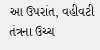આ ઉપરાંત, વહીવટી તંત્રના ઉચ્ચ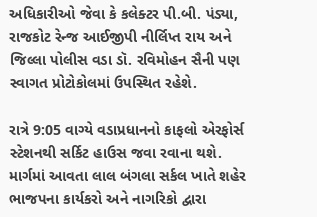અધિકારીઓ જેવા કે કલેક્ટર પી.બી. પંડ્યા, રાજકોટ રેન્જ આઈજીપી નીર્લિપ્ત રાય અને જિલ્લા પોલીસ વડા ડૉ. રવિમોહન સૈની પણ સ્વાગત પ્રોટોકોલમાં ઉપસ્થિત રહેશે.

રાત્રે 9:05 વાગ્યે વડાપ્રધાનનો કાફલો એરફોર્સ સ્ટેશનથી સર્કિટ હાઉસ જવા રવાના થશે. માર્ગમાં આવતા લાલ બંગલા સર્કલ ખાતે શહેર ભાજપના કાર્યકરો અને નાગરિકો દ્વારા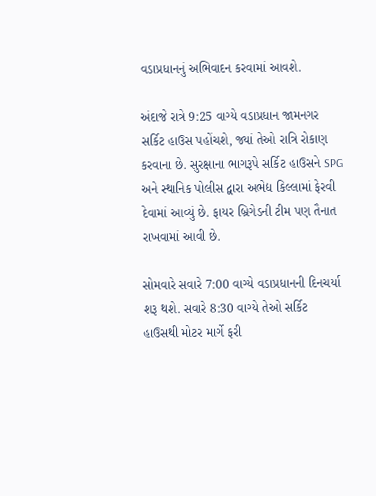વડાપ્રધાનનું અભિવાદન કરવામાં આવશે.

અંદાજે રાત્રે 9:25 વાગ્યે વડાપ્રધાન જામનગર સર્કિટ હાઉસ પહોંચશે, જ્યાં તેઓ રાત્રિ રોકાણ કરવાના છે. સુરક્ષાના ભાગરૂપે સર્કિટ હાઉસને SPG અને સ્થાનિક પોલીસ દ્વારા અભેદ્ય કિલ્લામાં ફેરવી દેવામાં આવ્યું છે. ફાયર બ્રિગેડની ટીમ પણ તૈનાત રાખવામાં આવી છે.

સોમવારે સવારે 7:00 વાગ્યે વડાપ્રધાનની દિનચર્યા શરૂ થશે. સવારે 8:30 વાગ્યે તેઓ સર્કિટ હાઉસથી મોટર માર્ગે ફરી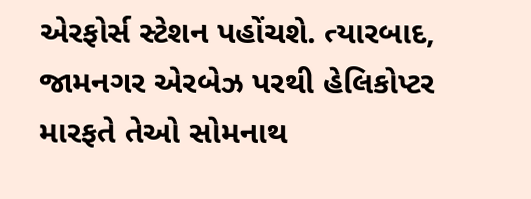એરફોર્સ સ્ટેશન પહોંચશે. ત્યારબાદ, જામનગર એરબેઝ પરથી હેલિકોપ્ટર મારફતે તેઓ સોમનાથ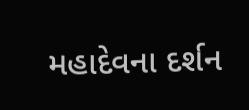મહાદેવના દર્શન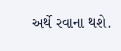અર્થે રવાના થશે.